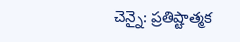చెన్నై: ప్రతిష్టాత్మక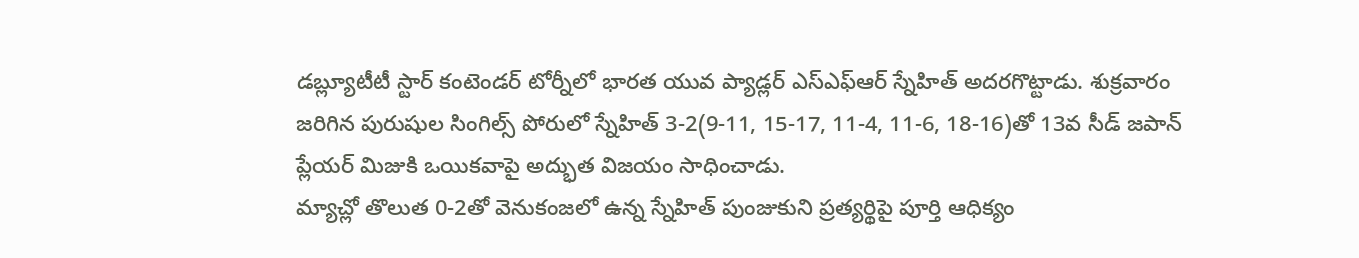డబ్ల్యూటీటీ స్టార్ కంటెండర్ టోర్నీలో భారత యువ ప్యాడ్లర్ ఎస్ఎఫ్ఆర్ స్నేహిత్ అదరగొట్టాడు. శుక్రవారం జరిగిన పురుషుల సింగిల్స్ పోరులో స్నేహిత్ 3-2(9-11, 15-17, 11-4, 11-6, 18-16)తో 13వ సీడ్ జపాన్ ప్లేయర్ మిజుకి ఒయికవాపై అద్భుత విజయం సాధించాడు.
మ్యాచ్లో తొలుత 0-2తో వెనుకంజలో ఉన్న స్నేహిత్ పుంజుకుని ప్రత్యర్థిపై పూర్తి ఆధిక్యం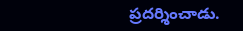ప్రదర్శించాడు.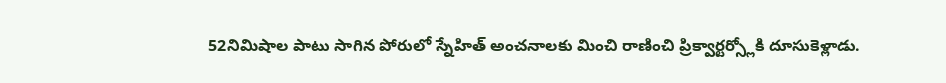52నిమిషాల పాటు సాగిన పోరులో స్నేహిత్ అంచనాలకు మించి రాణించి ప్రిక్వార్టర్స్లోకి దూసుకెళ్లాడు.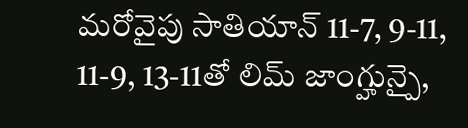మరోవైపు సాతియాన్ 11-7, 9-11, 11-9, 13-11తో లిమ్ జాంగ్హున్పై,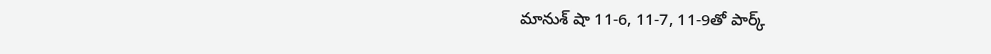మానుశ్ షా 11-6, 11-7, 11-9తో పార్క్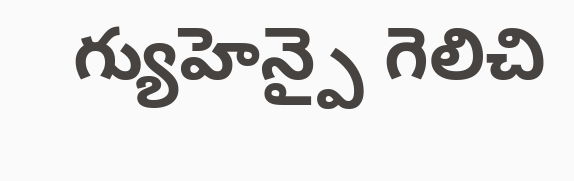గ్యుహెన్పై గెలిచి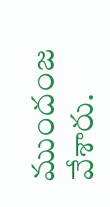ముందంజ వేశారు.